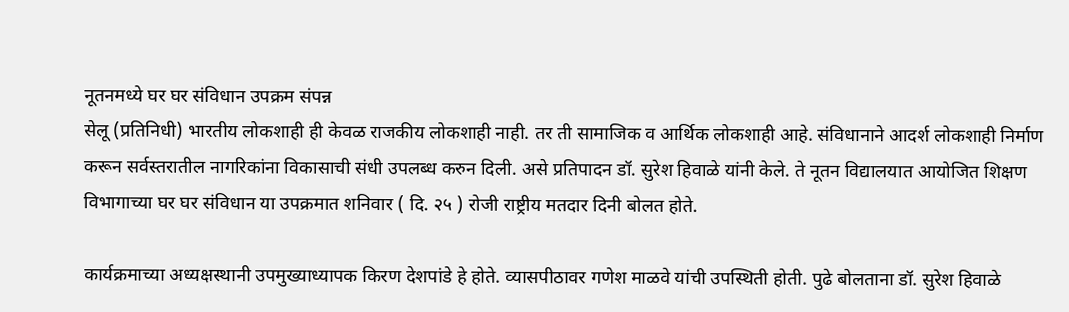नूतनमध्ये घर घर संविधान उपक्रम संपन्न
सेलू (प्रतिनिधी) भारतीय लोकशाही ही केवळ राजकीय लोकशाही नाही. तर ती सामाजिक व आर्थिक लोकशाही आहे. संविधानाने आदर्श लोकशाही निर्माण करून सर्वस्तरातील नागरिकांना विकासाची संधी उपलब्ध करुन दिली. असे प्रतिपादन डॉ. सुरेश हिवाळे यांनी केले. ते नूतन विद्यालयात आयोजित शिक्षण विभागाच्या घर घर संविधान या उपक्रमात शनिवार ( दि. २५ ) रोजी राष्ट्रीय मतदार दिनी बोलत होते.

कार्यक्रमाच्या अध्यक्षस्थानी उपमुख्याध्यापक किरण देशपांडे हे होते. व्यासपीठावर गणेश माळवे यांची उपस्थिती होती. पुढे बोलताना डॉ. सुरेश हिवाळे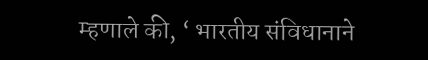म्हणाले की, ‘ भारतीय संविधानाने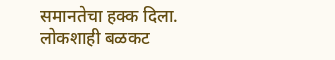समानतेचा हक्क दिला. लोकशाही बळकट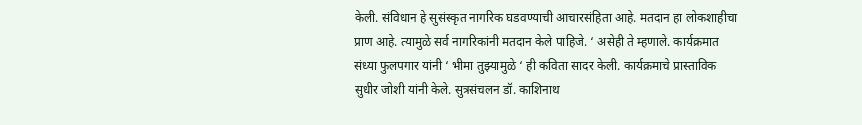केली. संविधान हे सुसंस्कृत नागरिक घडवण्याची आचारसंहिता आहे. मतदान हा लोकशाहीचा प्राण आहे. त्यामुळे सर्व नागरिकांनी मतदान केले पाहिजे. ‘ असेही ते म्हणाले. कार्यक्रमात संध्या फुलपगार यांनी ‘ भीमा तुझ्यामुळे ‘ ही कविता सादर केली. कार्यक्रमाचे प्रास्ताविक सुधीर जोशी यांनी केले. सुत्रसंचलन डॉ. काशिनाथ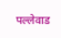पल्लेवाड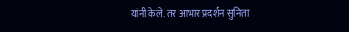यांनी केले. तर आभार प्रदर्शन सुनिता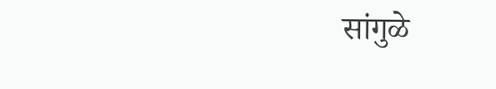सांगुळे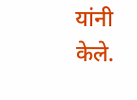यांनी केले.